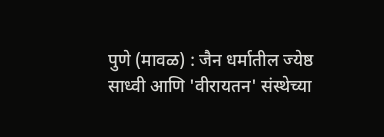पुणे (मावळ) : जैन धर्मातील ज्येष्ठ साध्वी आणि 'वीरायतन' संस्थेच्या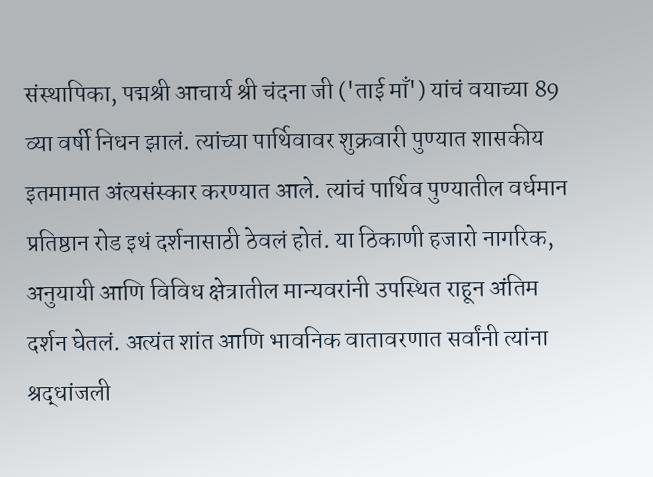संस्थापिका, पद्मश्री आचार्य श्री चंदना जी ('ताई माँ') यांचं वयाच्या 89 व्या वर्षी निधन झालं. त्यांच्या पार्थिवावर शुक्रवारी पुण्यात शासकीय इतमामात अंत्यसंस्कार करण्यात आले. त्यांचं पार्थिव पुण्यातील वर्धमान प्रतिष्ठान रोड इथं दर्शनासाठी ठेवलं होतं. या ठिकाणी हजारो नागरिक, अनुयायी आणि विविध क्षेत्रातील मान्यवरांनी उपस्थित राहून अंतिम दर्शन घेतलं. अत्यंत शांत आणि भावनिक वातावरणात सर्वांनी त्यांना श्रद्धांजली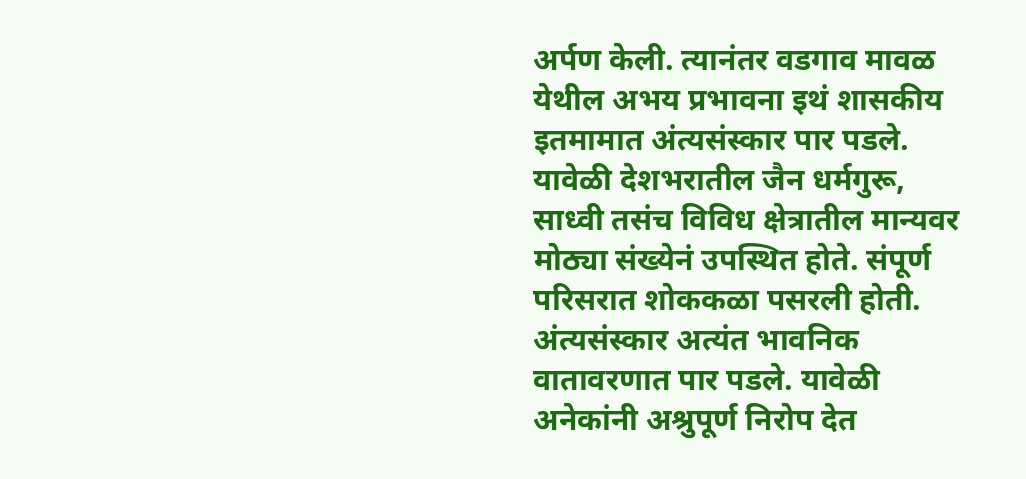अर्पण केली. त्यानंतर वडगाव मावळ येथील अभय प्रभावना इथं शासकीय इतमामात अंत्यसंस्कार पार पडले. यावेळी देशभरातील जैन धर्मगुरू, साध्वी तसंच विविध क्षेत्रातील मान्यवर मोठ्या संख्येनं उपस्थित होते. संपूर्ण परिसरात शोककळा पसरली होती. अंत्यसंस्कार अत्यंत भावनिक वातावरणात पार पडले. यावेळी अनेकांनी अश्रुपूर्ण निरोप देत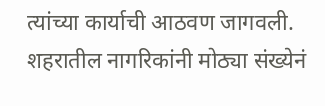त्यांच्या कार्याची आठवण जागवली. शहरातील नागरिकांनी मोठ्या संख्येनं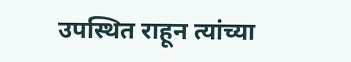उपस्थित राहून त्यांच्या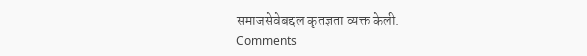समाजसेवेबद्दल कृतज्ञता व्यक्त केली.
Comments